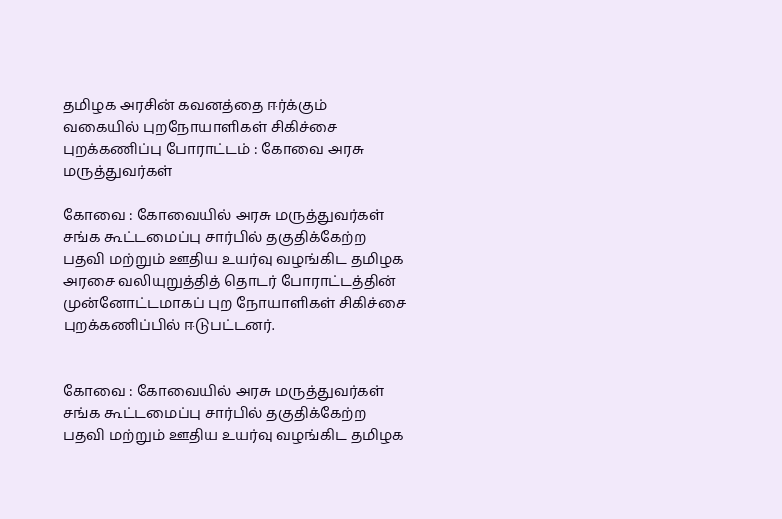தமிழக அரசின் கவனத்தை ஈர்க்கும் வகையில் புறநோயாளிகள் சிகிச்சை புறக்கணிப்பு போராட்டம் : கோவை அரசு மருத்துவர்கள்

கோவை : கோவையில் அரசு மருத்துவர்கள் சங்க கூட்டமைப்பு சார்பில் தகுதிக்கேற்ற பதவி மற்றும் ஊதிய உயர்வு வழங்கிட தமிழக அரசை வலியுறுத்தித் தொடர் போராட்டத்தின் முன்னோட்டமாகப் புற நோயாளிகள் சிகிச்சை புறக்கணிப்பில் ஈடுபட்டனர்.


கோவை : கோவையில் அரசு மருத்துவர்கள் சங்க கூட்டமைப்பு சார்பில் தகுதிக்கேற்ற பதவி மற்றும் ஊதிய உயர்வு வழங்கிட தமிழக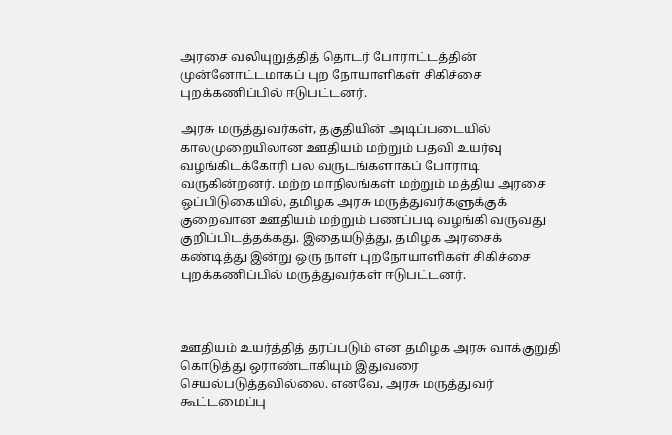அரசை வலியுறுத்தித் தொடர் போராட்டத்தின் முன்னோட்டமாகப் புற நோயாளிகள் சிகிச்சை புறக்கணிப்பில் ஈடுபட்டனர்.

அரசு மருத்துவர்கள், தகுதியின் அடிப்படையில் காலமுறையிலான ஊதியம் மற்றும் பதவி உயர்வு வழங்கிடக்கோரி பல வருடங்களாகப் போராடி வருகின்றனர். மற்ற மாநிலங்கள் மற்றும் மத்திய அரசை ஒப்பிடுகையில், தமிழக அரசு மருத்துவர்களுக்குக் குறைவான ஊதியம் மற்றும் பணப்படி வழங்கி வருவது குறிப்பிடத்தக்கது. இதையடுத்து, தமிழக அரசைக் கண்டித்து இன்று ஒரு நாள் புறநோயாளிகள் சிகிச்சை புறக்கணிப்பில் மருத்துவர்கள் ஈடுபட்டனர்.



ஊதியம் உயர்த்தித் தரப்படும் என தமிழக அரசு வாக்குறுதி கொடுத்து ஒராண்டாகியும் இதுவரை செயல்படுத்தவில்லை. எனவே, அரசு மருத்துவர் கூட்டமைப்பு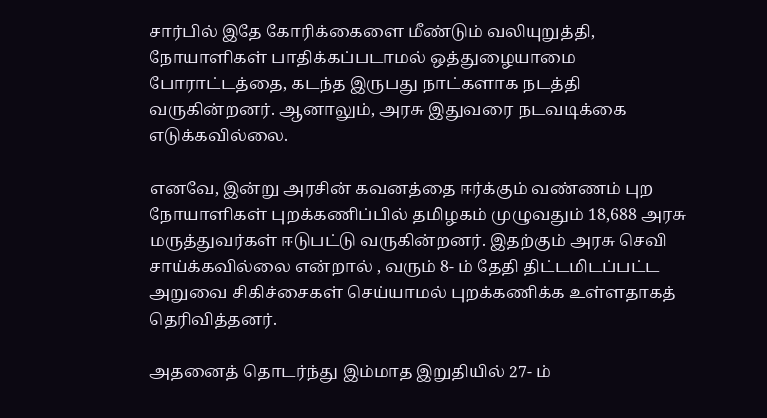சார்பில் இதே கோரிக்கைளை மீண்டும் வலியுறுத்தி, நோயாளிகள் பாதிக்கப்படாமல் ஒத்துழையாமை போராட்டத்தை, கடந்த இருபது நாட்களாக நடத்தி வருகின்றனர். ஆனாலும், அரசு இதுவரை நடவடிக்கை எடுக்கவில்லை.

எனவே, இன்று அரசின் கவனத்தை ஈர்க்கும் வண்ணம் புற நோயாளிகள் புறக்கணிப்பில் தமிழகம் முழுவதும் 18,688 அரசு மருத்துவர்கள் ஈடுபட்டு வருகின்றனர். இதற்கும் அரசு செவி சாய்க்கவில்லை என்றால் , வரும் 8- ம் தேதி திட்டமிடப்பட்ட அறுவை சிகிச்சைகள் செய்யாமல் புறக்கணிக்க உள்ளதாகத் தெரிவித்தனர்.

அதனைத் தொடர்ந்து இம்மாத இறுதியில் 27- ம்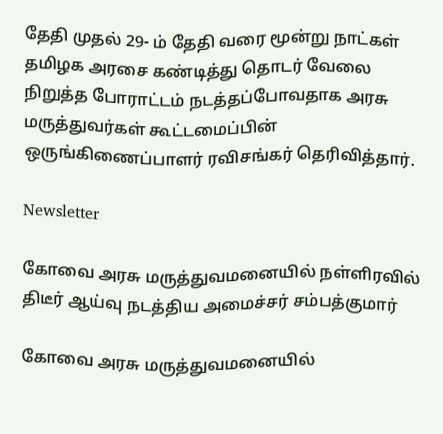தேதி முதல் 29- ம் தேதி வரை மூன்று நாட்கள் தமிழக அரசை கண்டித்து தொடர் வேலை நிறுத்த போராட்டம் நடத்தப்போவதாக அரசு மருத்துவர்கள் கூட்டமைப்பின் ஒருங்கிணைப்பாளர் ரவிசங்கர் தெரிவித்தார்.

Newsletter

கோவை அரசு மருத்துவமனையில் நள்ளிரவில் திடீர் ஆய்வு நடத்திய அமைச்சர் சம்பத்குமார்

கோவை அரசு மருத்துவமனையில்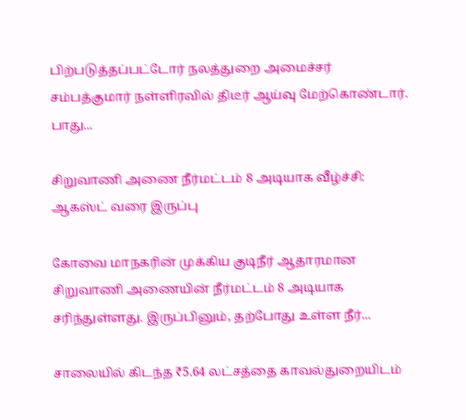பிற்படுத்தப்பட்டோர் நலத்துறை அமைச்சர் சம்பத்குமார் நள்ளிரவில் திடீர் ஆய்வு மேற்கொண்டார். பாது...

சிறுவாணி அணை நீர்மட்டம் 8 அடியாக வீழ்ச்சி: ஆகஸ்ட் வரை இருப்பு

கோவை மாநகரின் முக்கிய குடிநீர் ஆதாரமான சிறுவாணி அணையின் நீர்மட்டம் 8 அடியாக சரிந்துள்ளது. இருப்பினும், தற்போது உள்ள நீர்...

சாலையில் கிடந்த ₹5.64 லட்சத்தை காவல்துறையிடம்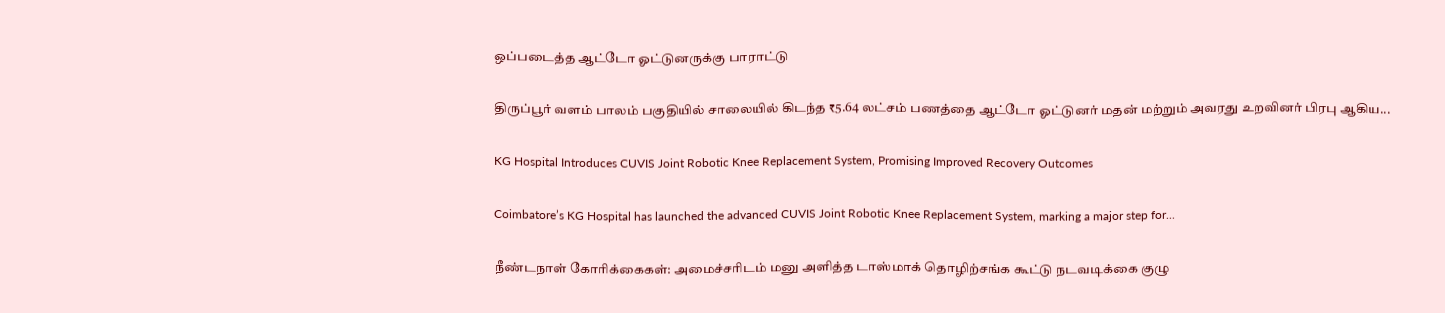ஒப்படைத்த ஆட்டோ ஓட்டுனருக்கு பாராட்டு

திருப்பூர் வளம் பாலம் பகுதியில் சாலையில் கிடந்த ₹5.64 லட்சம் பணத்தை ஆட்டோ ஓட்டுனர் மதன் மற்றும் அவரது உறவினர் பிரபு ஆகிய...

KG Hospital Introduces CUVIS Joint Robotic Knee Replacement System, Promising Improved Recovery Outcomes

Coimbatore’s KG Hospital has launched the advanced CUVIS Joint Robotic Knee Replacement System, marking a major step for...

நீண்டநாள் கோரிக்கைகள்: அமைச்சரிடம் மனு அளித்த டாஸ்மாக் தொழிற்சங்க கூட்டு நடவடிக்கை குழு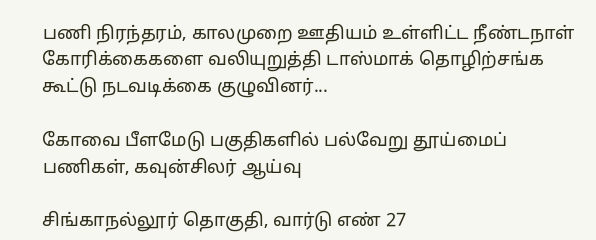பணி நிரந்தரம், காலமுறை ஊதியம் உள்ளிட்ட நீண்டநாள் கோரிக்கைகளை வலியுறுத்தி டாஸ்மாக் தொழிற்சங்க கூட்டு நடவடிக்கை குழுவினர்...

கோவை பீளமேடு பகுதிகளில் பல்வேறு தூய்மைப் பணிகள், கவுன்சிலர் ஆய்வு

சிங்காநல்லூர் தொகுதி, வார்டு எண் 27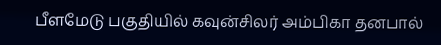பீளமேடு பகுதியில் கவுன்சிலர் அம்பிகா தனபால்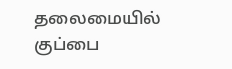தலைமையில் குப்பை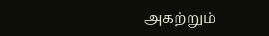அகற்றும்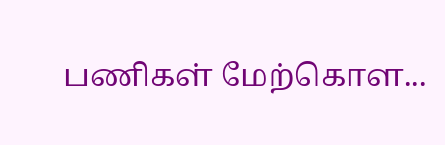பணிகள் மேற்கொள...